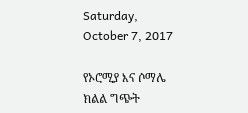Saturday, October 7, 2017

የኦሮሚያ እና ሶማሌ ክልል ግጭት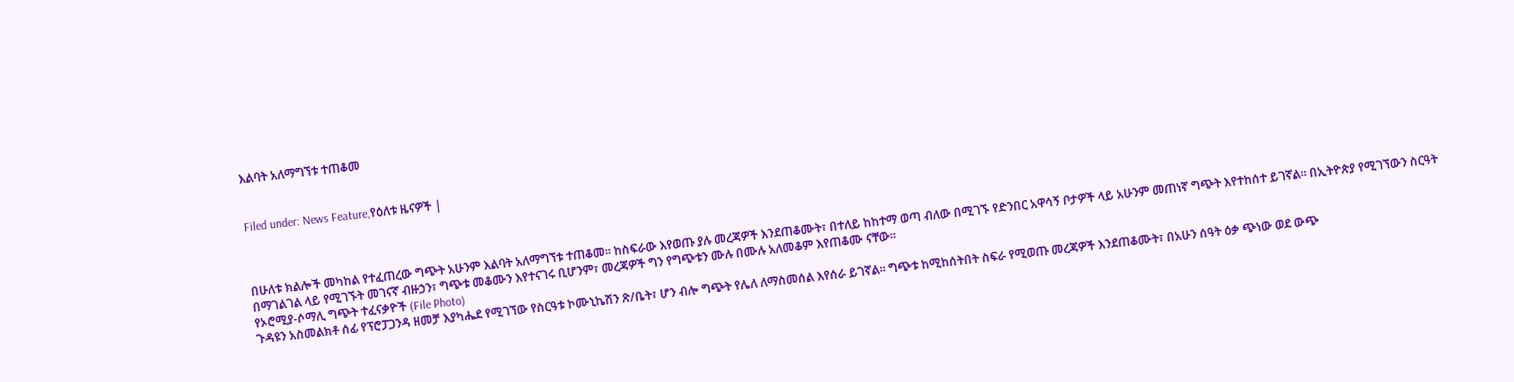እልባት አለማግኘቱ ተጠቆመ


Filed under: News Feature,የዕለቱ ዜናዎች |



በሁለቱ ክልሎች መካከል የተፈጠረው ግጭት አሁንም እልባት አለማግኘቱ ተጠቆመ፡፡ ከስፍራው እየወጡ ያሉ መረጃዎች እንደጠቆሙት፣ በተለይ ከከተማ ወጣ ብለው በሚገኙ የድንበር አዋሳኝ ቦታዎች ላይ አሁንም መጠነኛ ግጭት እየተከሰተ ይገኛል፡፡ በኢትዮጵያ የሚገኘውን ስርዓት በማገልገል ላይ የሚገኙት መገናኛ ብዙኃን፣ ግጭቱ መቆሙን እየተናገሩ ቢሆንም፣ መረጃዎች ግን የግጭቱን ሙሉ በሙሉ አለመቆም እየጠቆሙ ናቸው፡፡
የኦሮሚያ-ሶማሊ ግጭት ተፈናቃዮች (File Photo)
ጉዳዩን አስመልክቶ ሰፊ የፕሮፓጋንዳ ዘመቻ እያካሔደ የሚገኘው የስርዓቱ ኮሙኒኬሽን ጽ/ቤት፣ ሆን ብሎ ግጭት የሌለ ለማስመሰል እየሰራ ይገኛል፡፡ ግጭቱ ከሚከሰትበት ስፍራ የሚወጡ መረጃዎች እንደጠቆሙት፣ በአሁን ሰዓት ዕቃ ጭነው ወደ ውጭ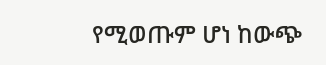የሚወጡም ሆነ ከውጭ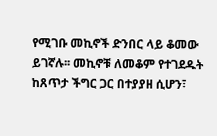የሚገቡ መኪኖች ድንበር ላይ ቆመው ይገኛሉ፡፡ መኪኖቹ ለመቆም የተገደዱት ከጸጥታ ችግር ጋር በተያያዘ ሲሆን፣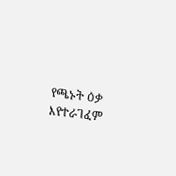የጫኑት ዕቃ እየተራገፈም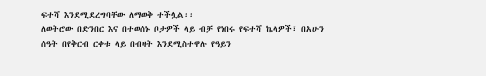ፍተሻ እንደሚደረግባቸው ለማወቅ ተችሏል፡፡
ለወትሮው በድንበር እና በተወሰኑ ቦታዎች ላይ ብቻ የነበሩ የፍተሻ ኬላዎች፣ በአሁን ሰዓት በየቅርብ ርቀቱ ላይ በብዛት እንደሚስተዋሉ የዓይን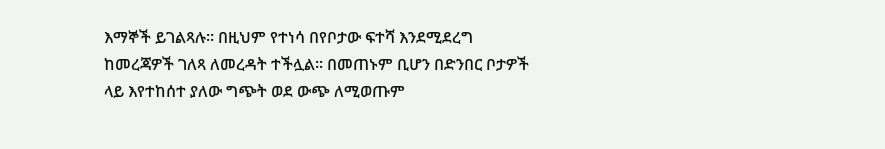እማኞች ይገልጻሉ፡፡ በዚህም የተነሳ በየቦታው ፍተሻ እንደሚደረግ ከመረጃዎች ገለጻ ለመረዳት ተችሏል፡፡ በመጠኑም ቢሆን በድንበር ቦታዎች ላይ እየተከሰተ ያለው ግጭት ወደ ውጭ ለሚወጡም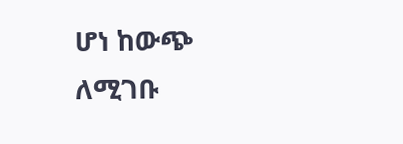ሆነ ከውጭ ለሚገቡ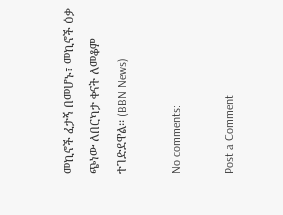መኪኖች ፈታኝ በመሆኑ፣ መኪኖች ዕቃ ጭነው ለበርካታ ቀናት ለመቆም ተገድደዋል፡፡ (BBN News)

No comments:

Post a Comment